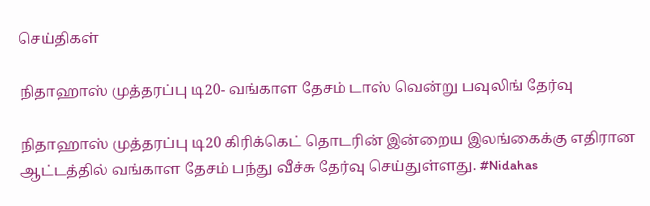செய்திகள்

நிதாஹாஸ் முத்தரப்பு டி20- வங்காள தேசம் டாஸ் வென்று பவுலிங் தேர்வு

நிதாஹாஸ் முத்தரப்பு டி20 கிரிக்கெட் தொடரின் இன்றைய இலங்கைக்கு எதிரான ஆட்டத்தில் வங்காள தேசம் பந்து வீச்சு தேர்வு செய்துள்ளது. #Nidahas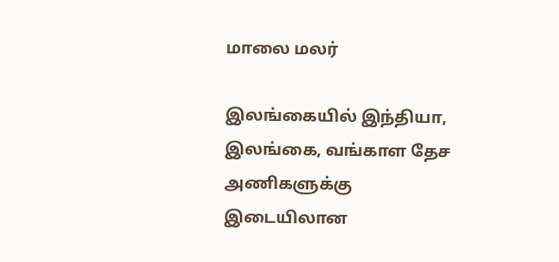மாலை மலர்

இலங்கையில் இந்தியா, இலங்கை, வங்காள தேச அணிகளுக்கு இடையிலான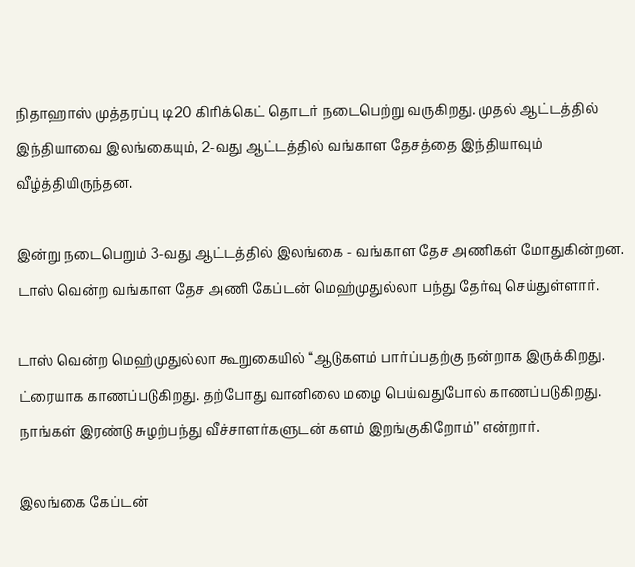நிதாஹாஸ் முத்தரப்பு டி20 கிரிக்கெட் தொடர் நடைபெற்று வருகிறது. முதல் ஆட்டத்தில் இந்தியாவை இலங்கையும், 2-வது ஆட்டத்தில் வங்காள தேசத்தை இந்தியாவும் வீழ்த்தியிருந்தன.

இன்று நடைபெறும் 3-வது ஆட்டத்தில் இலங்கை - வங்காள தேச அணிகள் மோதுகின்றன. டாஸ் வென்ற வங்காள தேச அணி கேப்டன் மெஹ்முதுல்லா பந்து தேர்வு செய்துள்ளார்.

டாஸ் வென்ற மெஹ்முதுல்லா கூறுகையில் ‘‘ஆடுகளம் பார்ப்பதற்கு நன்றாக இருக்கிறது. ட்ரையாக காணப்படுகிறது. தற்போது வானிலை மழை பெய்வதுபோல் காணப்படுகிறது. நாங்கள் இரண்டு சுழற்பந்து வீச்சாளர்களுடன் களம் இறங்குகிறோம்’’ என்றார்.

இலங்கை கேப்டன்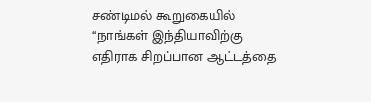சண்டிமல் கூறுகையில் ‘‘நாங்கள் இந்தியாவிற்கு எதிராக சிறப்பான ஆட்டத்தை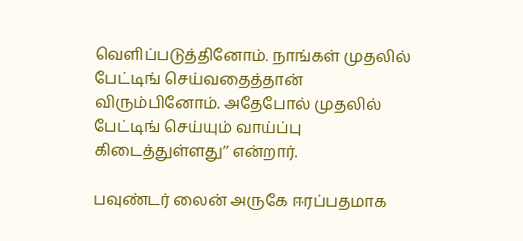வெளிப்படுத்தினோம். நாங்கள் முதலில் பேட்டிங் செய்வதைத்தான் விரும்பினோம். அதேபோல் முதலில் பேட்டிங் செய்யும் வாய்ப்பு கிடைத்துள்ளது’’ என்றார்.

பவுண்டர் லைன் அருகே ஈரப்பதமாக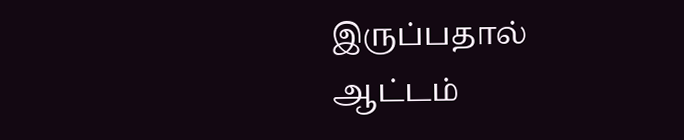இருப்பதால் ஆட்டம்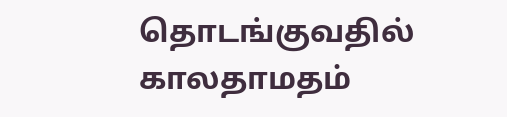தொடங்குவதில் காலதாமதம்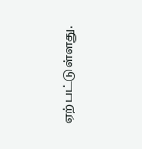ஏற்பட்டுள்ளது.